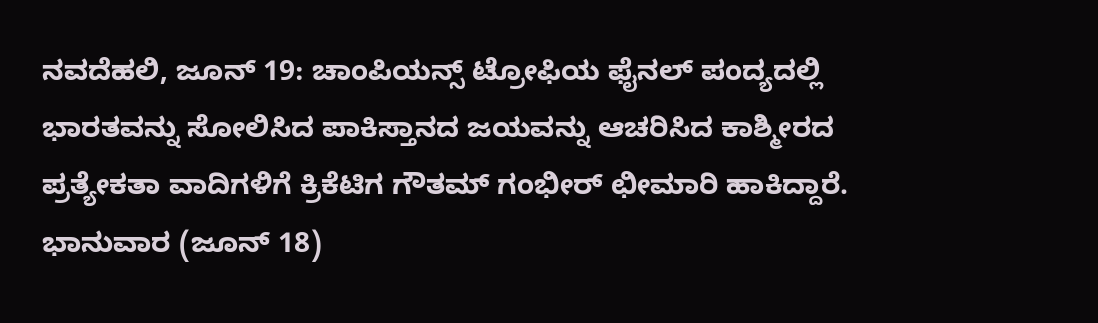ನವದೆಹಲಿ, ಜೂನ್ 19: ಚಾಂಪಿಯನ್ಸ್ ಟ್ರೋಫಿಯ ಫೈನಲ್ ಪಂದ್ಯದಲ್ಲಿ ಭಾರತವನ್ನು ಸೋಲಿಸಿದ ಪಾಕಿಸ್ತಾನದ ಜಯವನ್ನು ಆಚರಿಸಿದ ಕಾಶ್ಮೀರದ ಪ್ರತ್ಯೇಕತಾ ವಾದಿಗಳಿಗೆ ಕ್ರಿಕೆಟಿಗ ಗೌತಮ್ ಗಂಭೀರ್ ಛೀಮಾರಿ ಹಾಕಿದ್ದಾರೆ.
ಭಾನುವಾರ (ಜೂನ್ 18)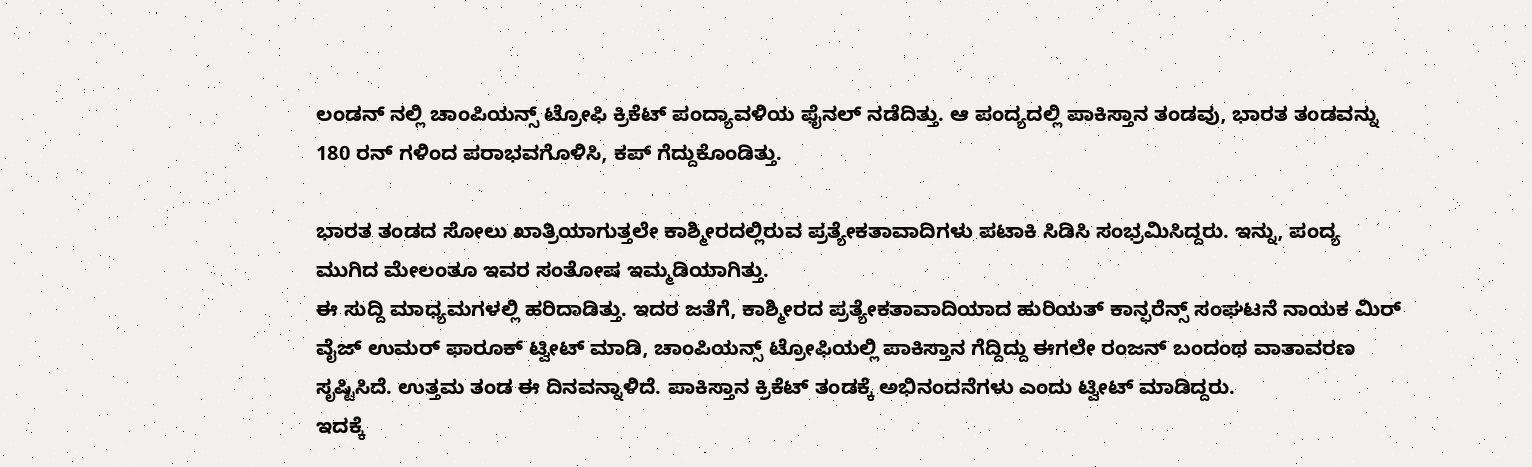ಲಂಡನ್ ನಲ್ಲಿ ಚಾಂಪಿಯನ್ಸ್ ಟ್ರೋಫಿ ಕ್ರಿಕೆಟ್ ಪಂದ್ಯಾವಳಿಯ ಫೈನಲ್ ನಡೆದಿತ್ತು. ಆ ಪಂದ್ಯದಲ್ಲಿ ಪಾಕಿಸ್ತಾನ ತಂಡವು, ಭಾರತ ತಂಡವನ್ನು 180 ರನ್ ಗಳಿಂದ ಪರಾಭವಗೊಳಿಸಿ, ಕಪ್ ಗೆದ್ದುಕೊಂಡಿತ್ತು.

ಭಾರತ ತಂಡದ ಸೋಲು ಖಾತ್ರಿಯಾಗುತ್ತಲೇ ಕಾಶ್ಮೀರದಲ್ಲಿರುವ ಪ್ರತ್ಯೇಕತಾವಾದಿಗಳು ಪಟಾಕಿ ಸಿಡಿಸಿ ಸಂಭ್ರಮಿಸಿದ್ದರು. ಇನ್ನು, ಪಂದ್ಯ ಮುಗಿದ ಮೇಲಂತೂ ಇವರ ಸಂತೋಷ ಇಮ್ಮಡಿಯಾಗಿತ್ತು.
ಈ ಸುದ್ದಿ ಮಾಧ್ಯಮಗಳಲ್ಲಿ ಹರಿದಾಡಿತ್ತು. ಇದರ ಜತೆಗೆ, ಕಾಶ್ಮೀರದ ಪ್ರತ್ಯೇಕತಾವಾದಿಯಾದ ಹುರಿಯತ್ ಕಾನ್ಫರೆನ್ಸ್ ಸಂಘಟನೆ ನಾಯಕ ಮಿರ್ ವೈಜ್ ಉಮರ್ ಫಾರೂಕ್ ಟ್ವೀಟ್ ಮಾಡಿ, ಚಾಂಪಿಯನ್ಸ್ ಟ್ರೋಫಿಯಲ್ಲಿ ಪಾಕಿಸ್ತಾನ ಗೆದ್ದಿದ್ದು ಈಗಲೇ ರಂಜನ್ ಬಂದಂಥ ವಾತಾವರಣ ಸೃಷ್ಟಿಸಿದೆ. ಉತ್ತಮ ತಂಡ ಈ ದಿನವನ್ನಾಳಿದೆ. ಪಾಕಿಸ್ತಾನ ಕ್ರಿಕೆಟ್ ತಂಡಕ್ಕೆ ಅಭಿನಂದನೆಗಳು ಎಂದು ಟ್ವೀಟ್ ಮಾಡಿದ್ದರು.
ಇದಕ್ಕೆ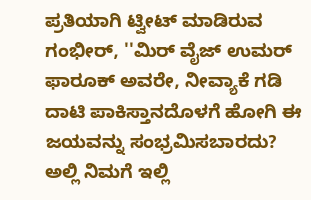ಪ್ರತಿಯಾಗಿ ಟ್ವೀಟ್ ಮಾಡಿರುವ ಗಂಭೀರ್, ''ಮಿರ್ ವೈಜ್ ಉಮರ್ ಫಾರೂಕ್ ಅವರೇ, ನೀವ್ಯಾಕೆ ಗಡಿ ದಾಟಿ ಪಾಕಿಸ್ತಾನದೊಳಗೆ ಹೋಗಿ ಈ ಜಯವನ್ನು ಸಂಭ್ರಮಿಸಬಾರದು? ಅಲ್ಲಿ ನಿಮಗೆ ಇಲ್ಲಿ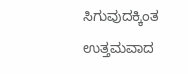ಸಿಗುವುದಕ್ಕಿಂತ ಉತ್ತಮವಾದ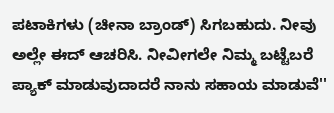ಪಟಾಕಿಗಳು (ಚೀನಾ ಬ್ರಾಂಡ್) ಸಿಗಬಹುದು. ನೀವು ಅಲ್ಲೇ ಈದ್ ಆಚರಿಸಿ. ನೀವೀಗಲೇ ನಿಮ್ಮ ಬಟ್ಟೆಬರೆ ಪ್ಯಾಕ್ ಮಾಡುವುದಾದರೆ ನಾನು ಸಹಾಯ ಮಾಡುವೆ''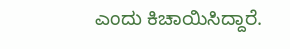ಎಂದು ಕಿಚಾಯಿಸಿದ್ದಾರೆ.